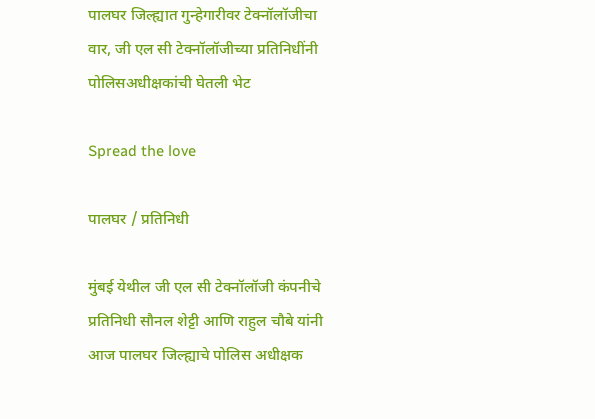पालघर जिल्ह्यात गुन्हेगारीवर टेक्नॉलॉजीचा वार, जी एल सी टेक्नॉलॉजीच्या प्रतिनिधींनी पोलिसअधीक्षकांची घेतली भेट

Spread the love

पालघर / प्रतिनिधी

मुंबई येथील जी एल सी टेक्नॉलॉजी कंपनीचे प्रतिनिधी सौनल शेट्टी आणि राहुल चौबे यांनी आज पालघर जिल्ह्याचे पोलिस अधीक्षक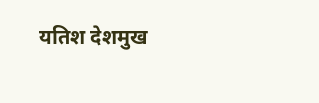यतिश देशमुख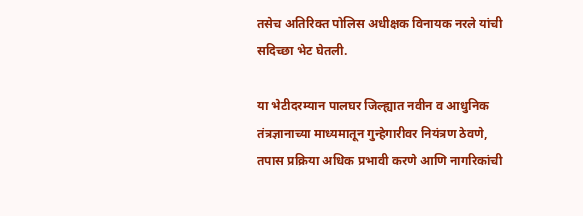तसेच अतिरिक्त पोलिस अधीक्षक विनायक नरले यांची सदिच्छा भेट घेतली.

या भेटीदरम्यान पालघर जिल्ह्यात नवीन व आधुनिक तंत्रज्ञानाच्या माध्यमातून गुन्हेगारीवर नियंत्रण ठेवणे, तपास प्रक्रिया अधिक प्रभावी करणे आणि नागरिकांची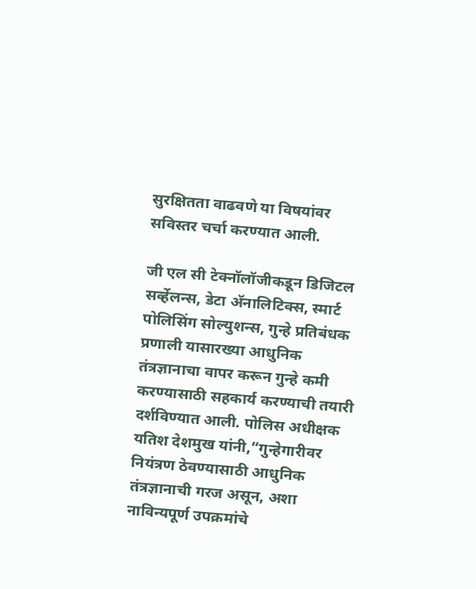सुरक्षितता वाढवणे या विषयांवर सविस्तर चर्चा करण्यात आली.

जी एल सी टेक्नॉलॉजीकडून डिजिटल सर्व्हेलन्स, डेटा अ‍ॅनालिटिक्स, स्मार्ट पोलिसिंग सोल्युशन्स, गुन्हे प्रतिबंधक प्रणाली यासारख्या आधुनिक तंत्रज्ञानाचा वापर करून गुन्हे कमी करण्यासाठी सहकार्य करण्याची तयारी दर्शविण्यात आली. पोलिस अधीक्षक यतिश देशमुख यांनी,“गुन्हेगारीवर नियंत्रण ठेवण्यासाठी आधुनिक तंत्रज्ञानाची गरज असून, अशा नाविन्यपूर्ण उपक्रमांचे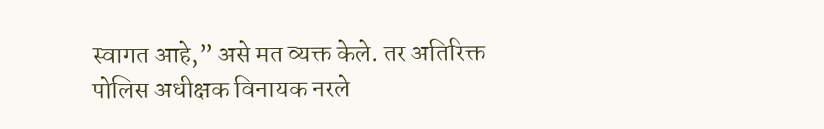स्वागत आहे,” असे मत व्यक्त केले. तर अतिरिक्त पोलिस अधीक्षक विनायक नरले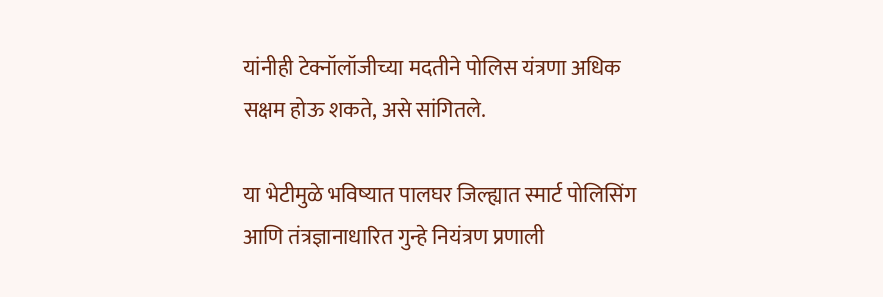यांनीही टेक्नॉलॉजीच्या मदतीने पोलिस यंत्रणा अधिक सक्षम होऊ शकते, असे सांगितले.

या भेटीमुळे भविष्यात पालघर जिल्ह्यात स्मार्ट पोलिसिंग आणि तंत्रज्ञानाधारित गुन्हे नियंत्रण प्रणाली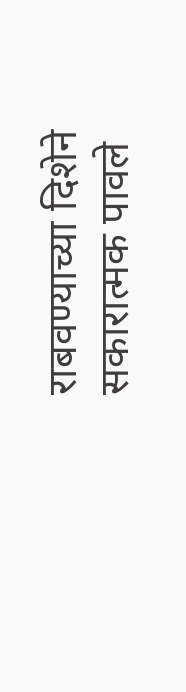राबवण्याच्या दिशेने सकारात्मक पावले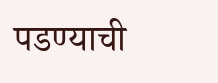पडण्याची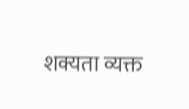शक्यता व्यक्त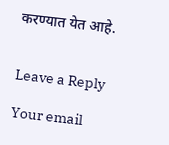करण्यात येत आहे.


Leave a Reply

Your email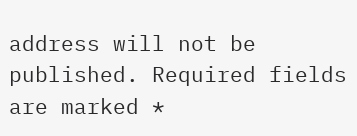address will not be published. Required fields are marked *